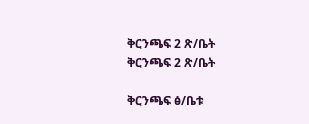ቅርንጫፍ 2 ጽ/ቤት ቅርንጫፍ 2 ጽ/ቤት

ቅርንጫፍ ፅ/ቤቱ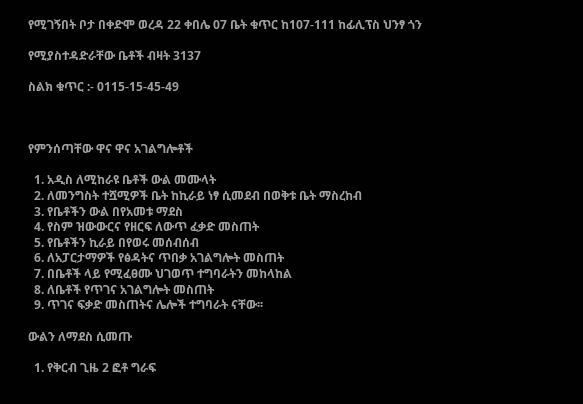የሚገኝበት ቦታ በቀድሞ ወረዳ 22 ቀበሌ 07 ቤት ቁጥር ከ107-111 ከፊሊፕስ ህንፃ ጎን

የሚያስተዳድራቸው ቤቶች ብዛት 3137

ስልክ ቁጥር :- 0115-15-45-49



የምንሰጣቸው ዋና ዋና አገልግሎቶች

  1. አዲስ ለሚከራዩ ቤቶች ውል መሙላት
  2. ለመንግስት ተሿሚዎች ቤት ከኪራይ ነፃ ሲመደብ በወቅቱ ቤት ማስረከብ
  3. የቤቶችን ውል በየአመቱ ማደስ
  4. የስም ዝውውርና የዘርፍ ለውጥ ፈቃድ መስጠት
  5. የቤቶችን ኪራይ በየወሩ መሰብሰብ
  6. ለአፓርታማዎች የፅዳትና ጥበቃ አገልግሎት መስጠት
  7. በቤቶች ላይ የሚፈፀሙ ህገወጥ ተግባራትን መከላከል
  8. ለቤቶች የጥገና አገልግሎት መስጠት
  9. ጥገና ፍቃድ መስጠትና ሌሎች ተግባራት ናቸው፡፡

ውልን ለማደስ ሲመጡ

  1. የቅርብ ጊዜ 2 ፎቶ ግራፍ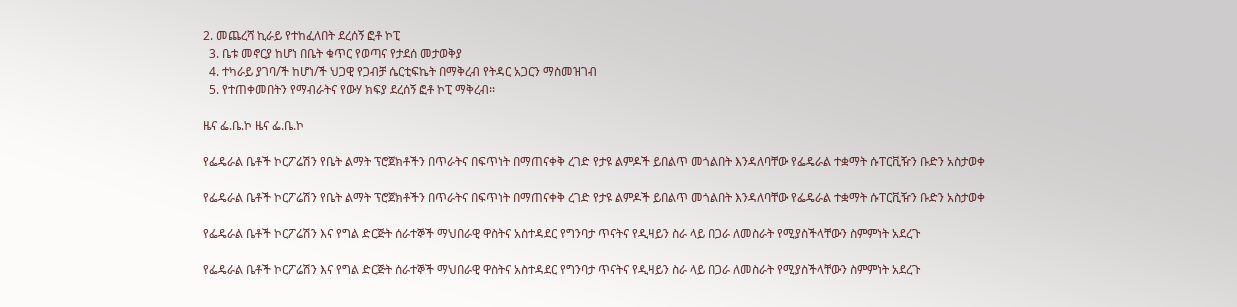2. መጨረሻ ኪራይ የተከፈለበት ደረሰኝ ፎቶ ኮፒ
  3. ቤቱ መኖርያ ከሆነ በቤት ቁጥር የወጣና የታደሰ መታወቅያ
  4. ተካራይ ያገባ/ች ከሆነ/ች ህጋዊ የጋብቻ ሴርቲፍኬት በማቅረብ የትዳር አጋርን ማስመዝገብ
  5. የተጠቀመበትን የማብራትና የውሃ ክፍያ ደረሰኝ ፎቶ ኮፒ ማቅረብ፡፡

ዜና ፌ.ቤ.ኮ ዜና ፌ.ቤ.ኮ

የፌዴራል ቤቶች ኮርፖሬሽን የቤት ልማት ፕሮጀክቶችን በጥራትና በፍጥነት በማጠናቀቅ ረገድ የታዩ ልምዶች ይበልጥ መጎልበት እንዳለባቸው የፌዴራል ተቋማት ሱፐርቪዥን ቡድን አስታወቀ

የፌዴራል ቤቶች ኮርፖሬሽን የቤት ልማት ፕሮጀክቶችን በጥራትና በፍጥነት በማጠናቀቅ ረገድ የታዩ ልምዶች ይበልጥ መጎልበት እንዳለባቸው የፌዴራል ተቋማት ሱፐርቪዥን ቡድን አስታወቀ

የፌዴራል ቤቶች ኮርፖሬሽን እና የግል ድርጅት ሰራተኞች ማህበራዊ ዋስትና አስተዳደር የግንባታ ጥናትና የዲዛይን ስራ ላይ በጋራ ለመስራት የሚያስችላቸውን ስምምነት አደረጉ

የፌዴራል ቤቶች ኮርፖሬሽን እና የግል ድርጅት ሰራተኞች ማህበራዊ ዋስትና አስተዳደር የግንባታ ጥናትና የዲዛይን ስራ ላይ በጋራ ለመስራት የሚያስችላቸውን ስምምነት አደረጉ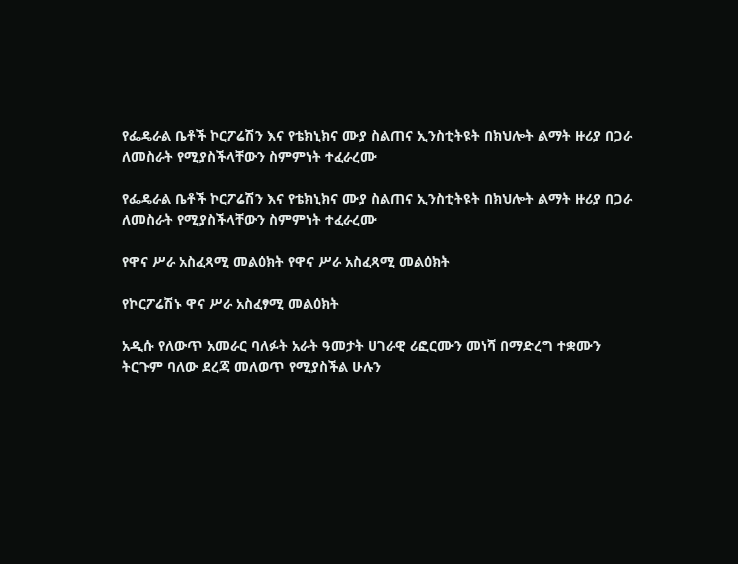የፌዴራል ቤቶች ኮርፖሬሽን እና የቴክኒክና ሙያ ስልጠና ኢንስቲትዩት በክህሎት ልማት ዙሪያ በጋራ ለመስራት የሚያስችላቸውን ስምምነት ተፈራረሙ

የፌዴራል ቤቶች ኮርፖሬሽን እና የቴክኒክና ሙያ ስልጠና ኢንስቲትዩት በክህሎት ልማት ዙሪያ በጋራ ለመስራት የሚያስችላቸውን ስምምነት ተፈራረሙ

የዋና ሥራ አስፈጻሚ መልዕክት የዋና ሥራ አስፈጻሚ መልዕክት

የኮርፖሬሽኑ ዋና ሥራ አስፈፃሚ መልዕክት

አዲሱ የለውጥ አመራር ባለፉት አራት ዓመታት ሀገራዊ ሪፎርሙን መነሻ በማድረግ ተቋሙን ትርጉም ባለው ደረጃ መለወጥ የሚያስችል ሁሉን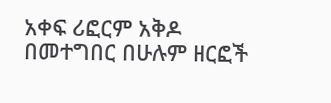አቀፍ ሪፎርም አቅዶ በመተግበር በሁሉም ዘርፎች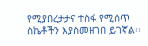የሚያበረታታና ተስፋ የሚሰጥ ስኬቶችን እያስመዘገበ ይገኛል፡፡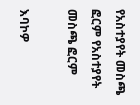የአስተያየት መስጫ ፎርም የአስተያየት መስጫ ፎርም

እባኮዎ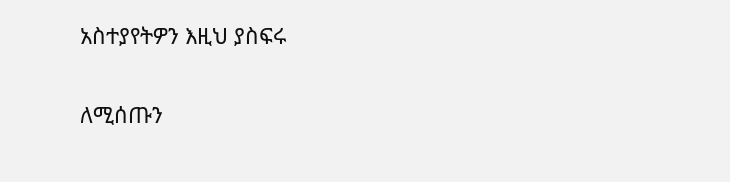አስተያየትዎን እዚህ ያስፍሩ

ለሚሰጡን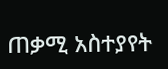ጠቃሚ አስተያየት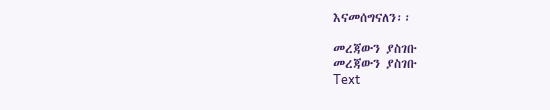እናመሰግናለን፡፡

መረጃውን ያስገቡ
መረጃውን ያስገቡ
Text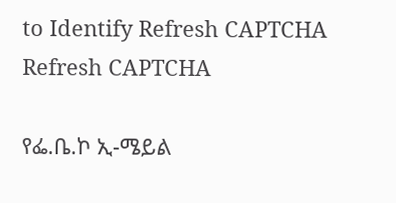to Identify Refresh CAPTCHA Refresh CAPTCHA

የፌ.ቤ.ኮ ኢ-ሜይል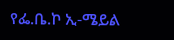የፌ.ቤ.ኮ ኢ-ሜይል